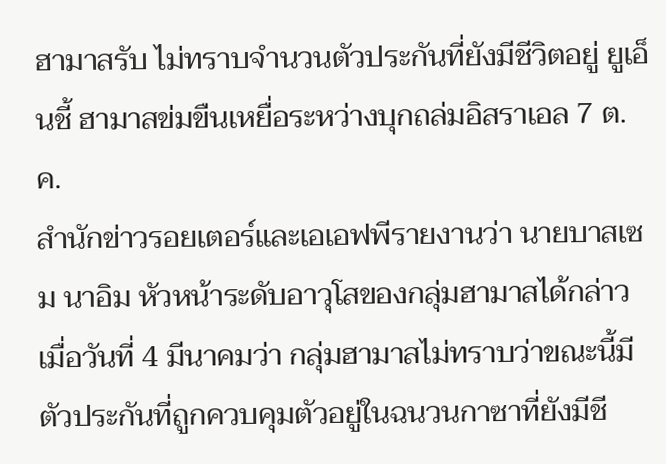ฮามาสรับ ไม่ทราบจำนวนตัวประกันที่ยังมีชีวิตอยู่ ยูเอ็นชี้ ฮามาสข่มขืนเหยื่อระหว่างบุกถล่มอิสราเอล 7 ต.ค.
สำนักข่าวรอยเตอร์และเอเอฟพีรายงานว่า นายบาสเซม นาอิม หัวหน้าระดับอาวุโสของกลุ่มฮามาสได้กล่าวเมื่อวันที่ 4 มีนาคมว่า กลุ่มฮามาสไม่ทราบว่าขณะนี้มีตัวประกันที่ถูกควบคุมตัวอยู่ในฉนวนกาซาที่ยังมีชี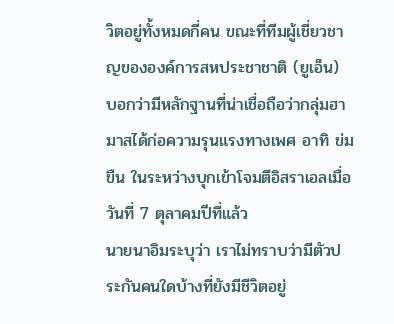วิตอยู่ทั้งหมดกี่คน ขณะที่ทีมผู้เชี่ยวชาญขององค์การสหประชาชาติ (ยูเอ็น) บอกว่ามีหลักฐานที่น่าเชื่อถือว่ากลุ่มฮามาสได้ก่อความรุนแรงทางเพศ อาทิ ข่มขืน ในระหว่างบุกเข้าโจมตีอิสราเอลเมื่อวันที่ 7 ตุลาคมปีที่แล้ว
นายนาอิมระบุว่า เราไม่ทราบว่ามีตัวประกันคนใดบ้างที่ยังมีชีวิตอยู่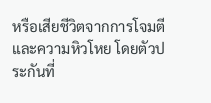หรือเสียชีวิตจากการโจมตีและความหิวโหย โดยตัวประกันที่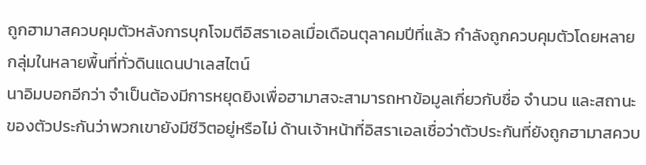ถูกฮามาสควบคุมตัวหลังการบุกโจมตีอิสราเอลเมื่อเดือนตุลาคมปีที่แล้ว กำลังถูกควบคุมตัวโดยหลายกลุ่มในหลายพื้นที่ทั่วดินแดนปาเลสไตน์
นาอิมบอกอีกว่า จำเป็นต้องมีการหยุดยิงเพื่อฮามาสจะสามารถหาข้อมูลเกี่ยวกับชื่อ จำนวน และสถานะของตัวประกันว่าพวกเขายังมีชีวิตอยู่หรือไม่ ด้านเจ้าหน้าที่อิสราเอลเชื่อว่าตัวประกันที่ยังถูกฮามาสควบ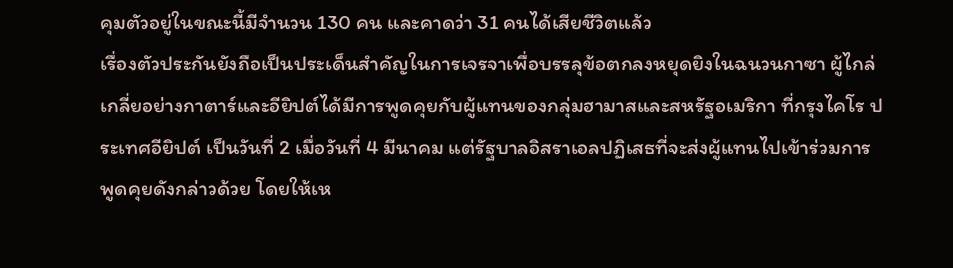คุมตัวอยู่ในขณะนี้มีจำนวน 130 คน และคาดว่า 31 คนได้เสียชีวิตแล้ว
เรื่องตัวประกันยังถือเป็นประเด็นสำคัญในการเจรจาเพื่อบรรลุข้อตกลงหยุดยิงในฉนวนกาซา ผู้ไกล่เกลี่ยอย่างกาตาร์และอียิปต์ได้มีการพูดคุยกับผู้แทนของกลุ่มฮามาสและสหรัฐอเมริกา ที่กรุงไคโร ประเทศอียิปต์ เป็นวันที่ 2 เมื่อวันที่ 4 มีนาคม แต่รัฐบาลอิสราเอลปฏิเสธที่จะส่งผู้แทนไปเข้าร่วมการพูดคุยดังกล่าวด้วย โดยให้เห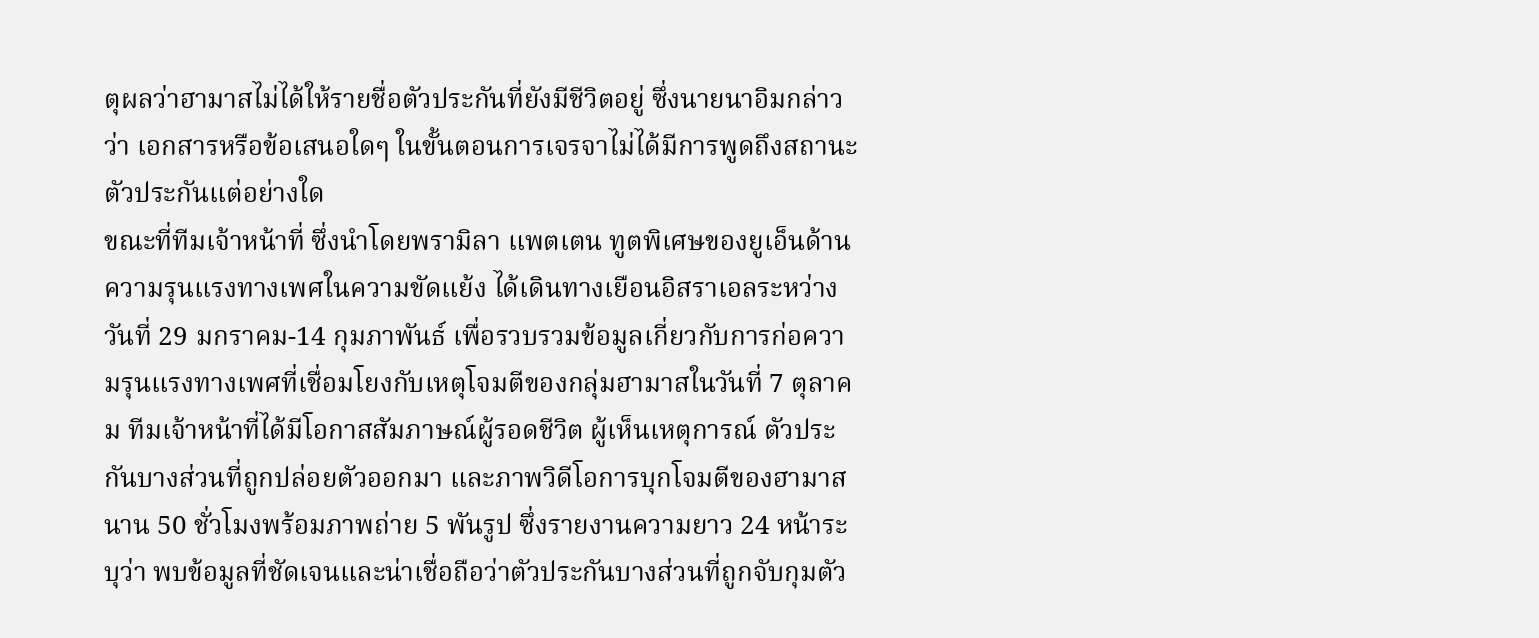ตุผลว่าฮามาสไม่ได้ให้รายชื่อตัวประกันที่ยังมีชีวิตอยู่ ซึ่งนายนาอิมกล่าวว่า เอกสารหรือข้อเสนอใดๆ ในขั้นตอนการเจรจาไม่ได้มีการพูดถึงสถานะตัวประกันแต่อย่างใด
ขณะที่ทีมเจ้าหน้าที่ ซึ่งนำโดยพรามิลา แพตเตน ทูตพิเศษของยูเอ็นด้านความรุนแรงทางเพศในความขัดแย้ง ได้เดินทางเยือนอิสราเอลระหว่างวันที่ 29 มกราคม-14 กุมภาพันธ์ เพื่อรวบรวมข้อมูลเกี่ยวกับการก่อความรุนแรงทางเพศที่เชื่อมโยงกับเหตุโจมตีของกลุ่มฮามาสในวันที่ 7 ตุลาคม ทีมเจ้าหน้าที่ได้มีโอกาสสัมภาษณ์ผู้รอดชีวิต ผู้เห็นเหตุการณ์ ตัวประกันบางส่วนที่ถูกปล่อยตัวออกมา และภาพวิดีโอการบุกโจมตีของฮามาสนาน 50 ชั่วโมงพร้อมภาพถ่าย 5 พันรูป ซึ่งรายงานความยาว 24 หน้าระบุว่า พบข้อมูลที่ชัดเจนและน่าเชื่อถือว่าตัวประกันบางส่วนที่ถูกจับกุมตัว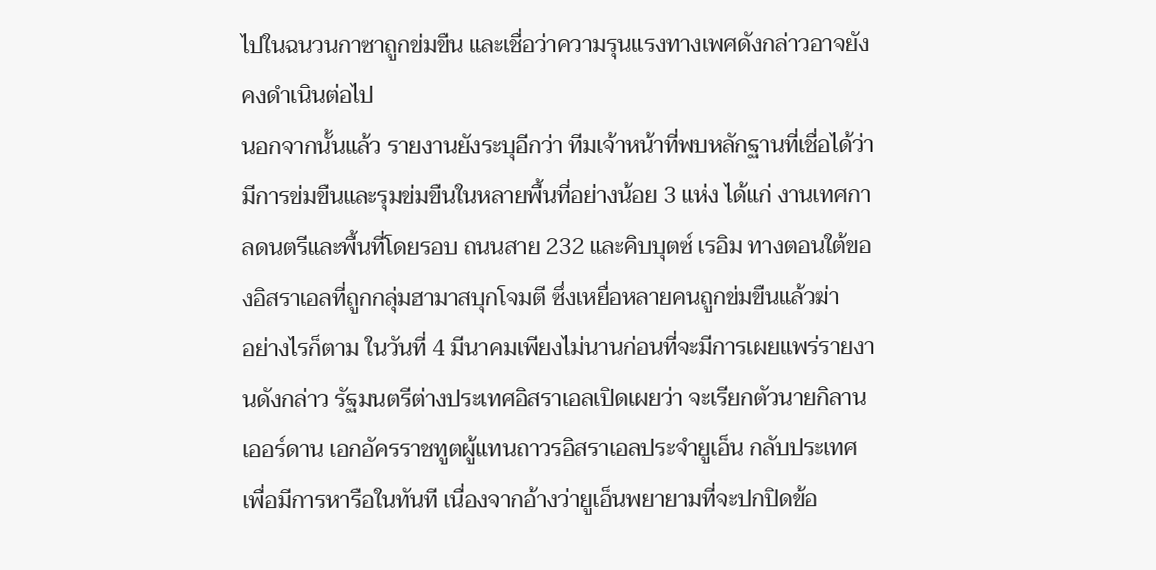ไปในฉนวนกาซาถูกข่มขืน และเชื่อว่าความรุนแรงทางเพศดังกล่าวอาจยังคงดำเนินต่อไป
นอกจากนั้นแล้ว รายงานยังระบุอีกว่า ทีมเจ้าหน้าที่พบหลักฐานที่เชื่อได้ว่ามีการข่มขืนและรุมข่มขืนในหลายพื้นที่อย่างน้อย 3 แห่ง ได้แก่ งานเทศกาลดนตรีและพื้นที่โดยรอบ ถนนสาย 232 และคิบบุตซ์ เรอิม ทางตอนใต้ของอิสราเอลที่ถูกกลุ่มฮามาสบุกโจมตี ซึ่งเหยื่อหลายคนถูกข่มขืนแล้วฆ่า
อย่างไรก็ตาม ในวันที่ 4 มีนาคมเพียงไม่นานก่อนที่จะมีการเผยแพร่รายงานดังกล่าว รัฐมนตรีต่างประเทศอิสราเอลเปิดเผยว่า จะเรียกตัวนายกิลาน เออร์ดาน เอกอัครราชทูตผู้แทนถาวรอิสราเอลประจำยูเอ็น กลับประเทศเพื่อมีการหารือในทันที เนื่องจากอ้างว่ายูเอ็นพยายามที่จะปกปิดข้อ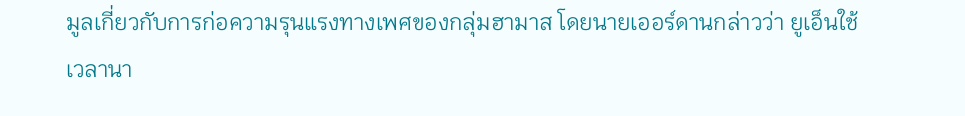มูลเกี่ยวกับการก่อความรุนแรงทางเพศของกลุ่มฮามาส โดยนายเออร์ดานกล่าวว่า ยูเอ็นใช้เวลานา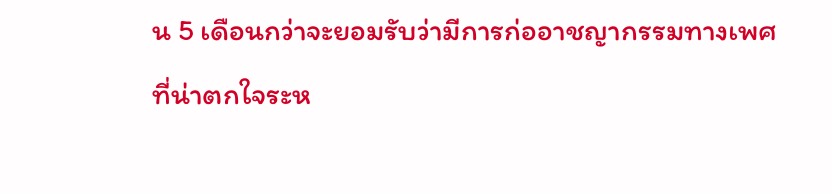น 5 เดือนกว่าจะยอมรับว่ามีการก่ออาชญากรรมทางเพศที่น่าตกใจระห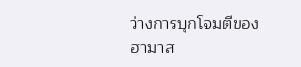ว่างการบุกโจมตีของฮามาส